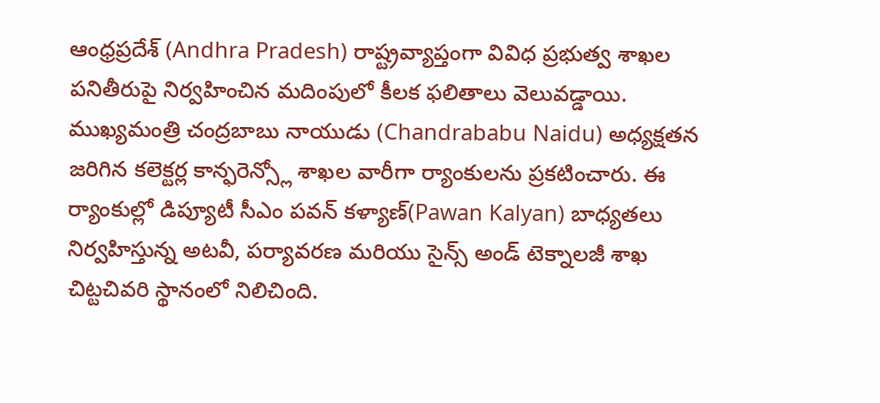ఆంధ్రప్రదేశ్ (Andhra Pradesh) రాష్ట్రవ్యాప్తంగా వివిధ ప్రభుత్వ శాఖల పనితీరుపై నిర్వహించిన మదింపులో కీలక ఫలితాలు వెలువడ్డాయి. ముఖ్యమంత్రి చంద్రబాబు నాయుడు (Chandrababu Naidu) అధ్యక్షతన జరిగిన కలెక్టర్ల కాన్ఫరెన్స్లో శాఖల వారీగా ర్యాంకులను ప్రకటించారు. ఈ ర్యాంకుల్లో డిప్యూటీ సీఎం పవన్ కళ్యాణ్(Pawan Kalyan) బాధ్యతలు నిర్వహిస్తున్న అటవీ, పర్యావరణ మరియు సైన్స్ అండ్ టెక్నాలజీ శాఖ చిట్టచివరి స్థానంలో నిలిచింది.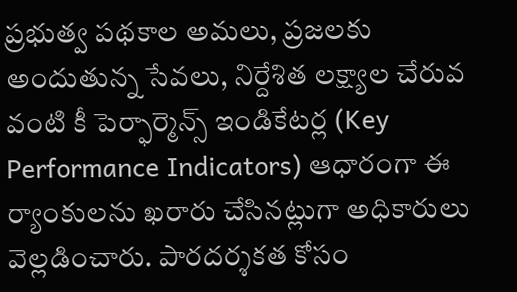ప్రభుత్వ పథకాల అమలు, ప్రజలకు అందుతున్న సేవలు, నిర్దేశిత లక్ష్యాల చేరువ వంటి కీ పెర్ఫార్మెన్స్ ఇండికేటర్ల (Key Performance Indicators) ఆధారంగా ఈ ర్యాంకులను ఖరారు చేసినట్లుగా అధికారులు వెల్లడించారు. పారదర్శకత కోసం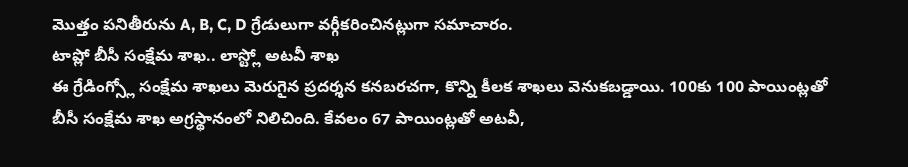మొత్తం పనితీరును A, B, C, D గ్రేడులుగా వర్గీకరించినట్లుగా సమాచారం.
టాప్లో బీసీ సంక్షేమ శాఖ.. లాస్ట్లో అటవీ శాఖ
ఈ గ్రేడింగ్స్లో సంక్షేమ శాఖలు మెరుగైన ప్రదర్శన కనబరచగా, కొన్ని కీలక శాఖలు వెనుకబడ్డాయి. 100కు 100 పాయింట్లతో బీసీ సంక్షేమ శాఖ అగ్రస్థానంలో నిలిచింది. కేవలం 67 పాయింట్లతో అటవీ,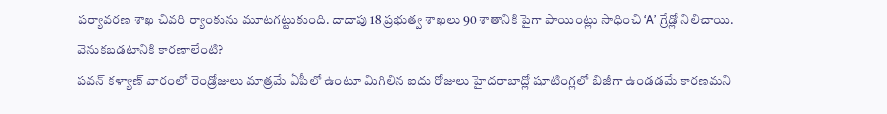పర్యావరణ శాఖ చివరి ర్యాంకును మూటగట్టుకుంది. దాదాపు 18 ప్రభుత్వ శాఖలు 90 శాతానికి పైగా పాయింట్లు సాధించి ‘A’ గ్రేడ్లో నిలిచాయి.
వెనుకబడటానికి కారణాలేంటి?
పవన్ కళ్యాణ్ వారంలో రెండ్రోజులు మాత్రమే ఏపీలో ఉంటూ మిగిలిన ఐదు రోజులు హైదరాబాద్లో షూటింగ్లలో బిజీగా ఉండడమే కారణమని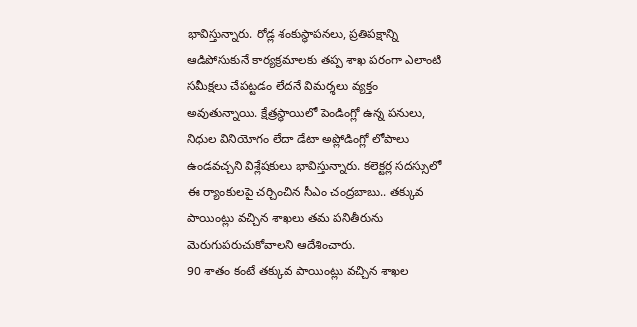భావిస్తున్నారు. రోడ్ల శంకుస్థాపనలు, ప్రతిపక్షాన్ని ఆడిపోసుకునే కార్యక్రమాలకు తప్ప శాఖ పరంగా ఎలాంటి సమీక్షలు చేపట్టడం లేదనే విమర్శలు వ్యక్తం అవుతున్నాయి. క్షేత్రస్థాయిలో పెండింగ్లో ఉన్న పనులు, నిధుల వినియోగం లేదా డేటా అప్లోడింగ్లో లోపాలు ఉండవచ్చని విశ్లేషకులు భావిస్తున్నారు. కలెక్టర్ల సదస్సులో ఈ ర్యాంకులపై చర్చించిన సీఎం చంద్రబాబు.. తక్కువ పాయింట్లు వచ్చిన శాఖలు తమ పనితీరును మెరుగుపరుచుకోవాలని ఆదేశించారు.
90 శాతం కంటే తక్కువ పాయింట్లు వచ్చిన శాఖల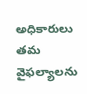అధికారులు తమ వైఫల్యాలను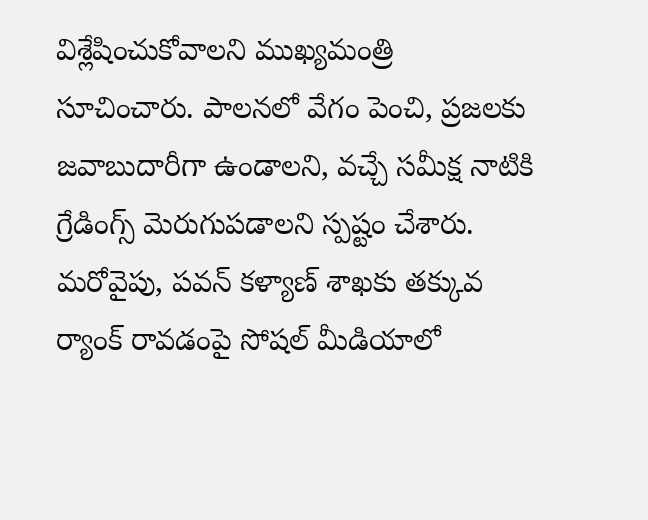విశ్లేషించుకోవాలని ముఖ్యమంత్రి సూచించారు. పాలనలో వేగం పెంచి, ప్రజలకు జవాబుదారీగా ఉండాలని, వచ్చే సమీక్ష నాటికి గ్రేడింగ్స్ మెరుగుపడాలని స్పష్టం చేశారు. మరోవైపు, పవన్ కళ్యాణ్ శాఖకు తక్కువ ర్యాంక్ రావడంపై సోషల్ మీడియాలో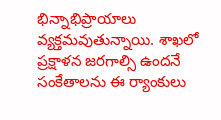భిన్నాభిప్రాయాలు వ్యక్తమవుతున్నాయి. శాఖలో ప్రక్షాళన జరగాల్సి ఉందనే సంకేతాలను ఈ ర్యాంకులు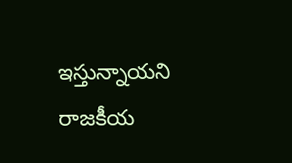ఇస్తున్నాయని రాజకీయ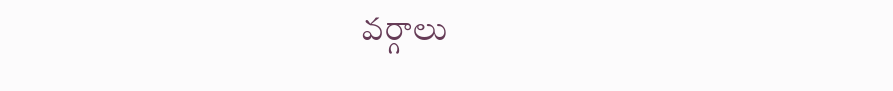వర్గాలు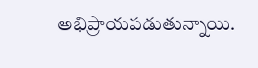అభిప్రాయపడుతున్నాయి.